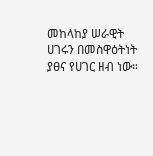መከላከያ ሠራዊት ሀገሩን በመስዋዕትነት ያፀና የሀገር ዘብ ነው።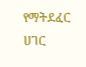የማትደፈር ሀገር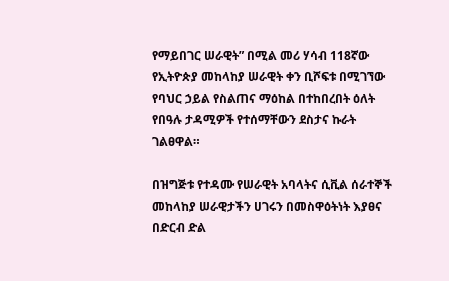የማይበገር ሠራዊት” በሚል መሪ ሃሳብ 118ኛው የኢትዮጵያ መከላከያ ሠራዊት ቀን ቢሾፍቱ በሚገኘው የባህር ኃይል የስልጠና ማዕከል በተከበረበት ዕለት የበዓሉ ታዳሚዎች የተሰማቸውን ደስታና ኩራት ገልፀዋል።

በዝግጅቱ የተዳሙ የሠራዊት አባላትና ሲቪል ሰራተኞች መከላከያ ሠራዊታችን ሀገሩን በመስዋዕትነት እያፀና በድርብ ድል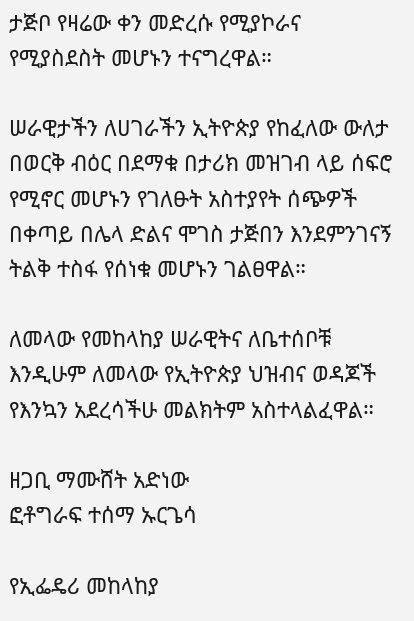ታጅቦ የዛሬው ቀን መድረሱ የሚያኮራና የሚያስደስት መሆኑን ተናግረዋል።

ሠራዊታችን ለሀገራችን ኢትዮጵያ የከፈለው ውለታ በወርቅ ብዕር በደማቁ በታሪክ መዝገብ ላይ ሰፍሮ የሚኖር መሆኑን የገለፁት አስተያየት ሰጭዎች በቀጣይ በሌላ ድልና ሞገስ ታጅበን እንደምንገናኝ ትልቅ ተስፋ የሰነቁ መሆኑን ገልፀዋል።

ለመላው የመከላከያ ሠራዊትና ለቤተሰቦቹ እንዲሁም ለመላው የኢትዮጵያ ህዝብና ወዳጆች የእንኳን አደረሳችሁ መልክትም አስተላልፈዋል።

ዘጋቢ ማሙሸት አድነው
ፎቶግራፍ ተሰማ ኡርጌሳ

የኢፌዴሪ መከላከያ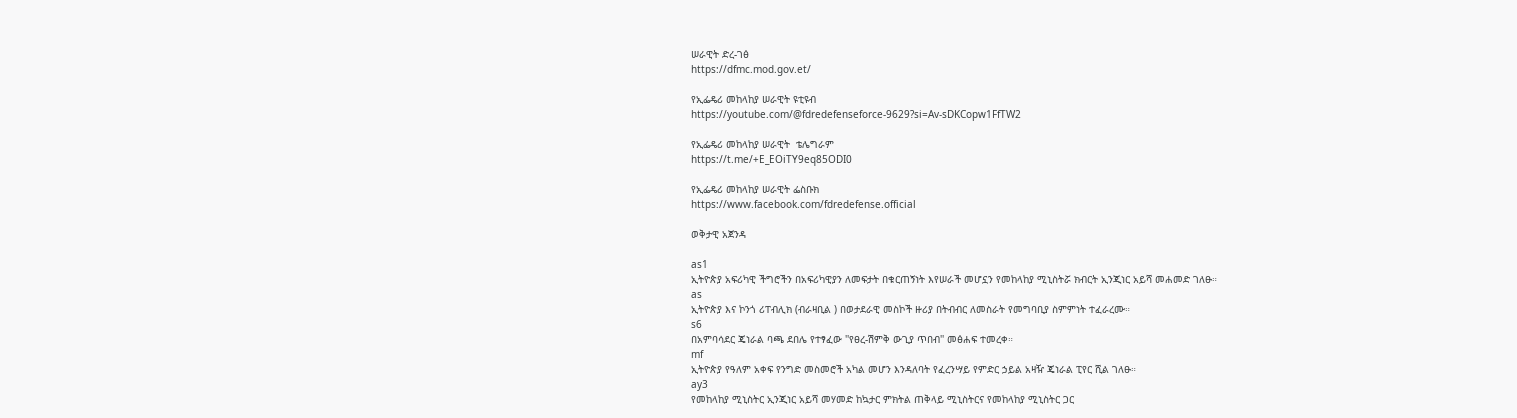ሠራዊት ድረ-ገፅ
https://dfmc.mod.gov.et/

የኢፌዴሪ መከላከያ ሠራዊት ዩቲዩብ
https://youtube.com/@fdredefenseforce-9629?si=Av-sDKCopw1FfTW2

የኢፌዴሪ መከላከያ ሠራዊት  ቴሌግራም
https://t.me/+E_EOiTY9eq85ODI0

የኢፌዴሪ መከላከያ ሠራዊት ፌስቡክ
https://www.facebook.com/fdredefense.official

ወቅታዊ አጀንዳ

as1
ኢትዮጵያ አፍሪካዊ ችግሮችን በአፍሪካዊያን ለመፍታት በቁርጠኝነት እየሠራች መሆኗን የመከላከያ ሚኒስትሯ ክብርት ኢንጂነር አይሻ መሐመድ ገለፁ።
as
ኢትዮጵያ እና ኮንጎ ሪፐብሊክ (ብራዛቢል ) በወታደራዊ መስኮች ዙሪያ በትብብር ለመስራት የመግባቢያ ስምምነት ተፈራረሙ።
s6
በአምባሳደር ጄነራል ባጫ ደበሌ የተፃፈው ''የፀረ-ሽምቅ ውጊያ ጥበብ'' መፅሐፍ ተመረቀ።
mf
ኢትዮጵያ የዓለም አቀፍ የንግድ መስመሮች አካል መሆን እንዳለባት የፈረንሣይ የምድር ኃይል አዛዥ ጄነራል ፒየር ሺል ገለፁ።
ay3
የመከላከያ ሚኒስትር ኢንጂነር አይሻ መሃመድ ከኳታር ምክትል ጠቅላይ ሚኒስትርና የመከላከያ ሚኒስትር ጋር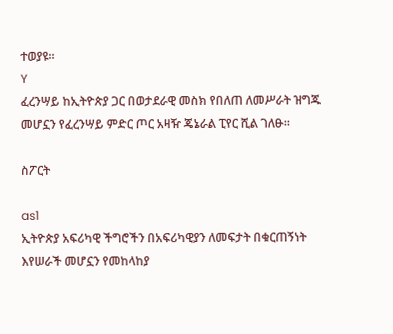ተወያዩ።
Y
ፈረንሣይ ከኢትዮጵያ ጋር በወታደራዊ መስክ የበለጠ ለመሥራት ዝግጁ መሆኗን የፈረንሣይ ምድር ጦር አዛዥ ጄኔራል ፒየር ሺል ገለፁ።

ስፖርት

as1
ኢትዮጵያ አፍሪካዊ ችግሮችን በአፍሪካዊያን ለመፍታት በቁርጠኝነት እየሠራች መሆኗን የመከላከያ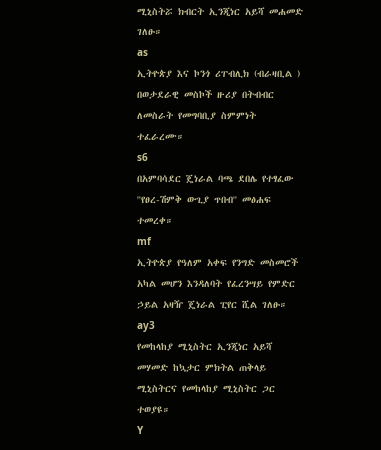ሚኒስትሯ ክብርት ኢንጂነር አይሻ መሐመድ ገለፁ።
as
ኢትዮጵያ እና ኮንጎ ሪፐብሊክ (ብራዛቢል ) በወታደራዊ መስኮች ዙሪያ በትብብር ለመስራት የመግባቢያ ስምምነት ተፈራረሙ።
s6
በአምባሳደር ጄነራል ባጫ ደበሌ የተፃፈው ''የፀረ-ሽምቅ ውጊያ ጥበብ'' መፅሐፍ ተመረቀ።
mf
ኢትዮጵያ የዓለም አቀፍ የንግድ መስመሮች አካል መሆን እንዳለባት የፈረንሣይ የምድር ኃይል አዛዥ ጄነራል ፒየር ሺል ገለፁ።
ay3
የመከላከያ ሚኒስትር ኢንጂነር አይሻ መሃመድ ከኳታር ምክትል ጠቅላይ ሚኒስትርና የመከላከያ ሚኒስትር ጋር ተወያዩ።
Y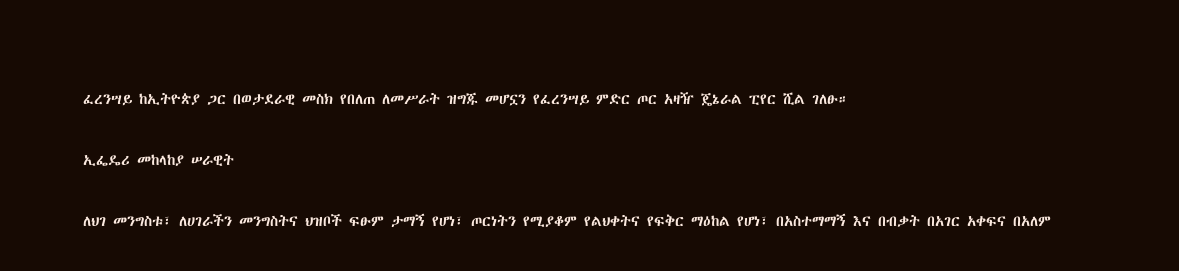ፈረንሣይ ከኢትዮጵያ ጋር በወታደራዊ መስክ የበለጠ ለመሥራት ዝግጁ መሆኗን የፈረንሣይ ምድር ጦር አዛዥ ጄኔራል ፒየር ሺል ገለፁ።

ኢፌዴሪ መከላከያ ሠራዊት

ለህገ መንግስቱ፣ ለሀገራችን መንግስትና ህዝቦች ፍፁም ታማኝ የሆነ፣ ጦርነትን የሚያቆም የልህቀትና የፍቅር ማዕከል የሆነ፣ በአስተማማኝ እና በብቃት በአገር አቀፍና በአለም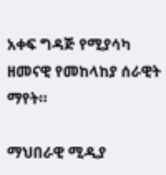አቀፍ ግዳጅ የሚያሳካ ዘመናዊ የመከላከያ ሰራዊት ማየት።

ማህበራዊ ሚዲያ